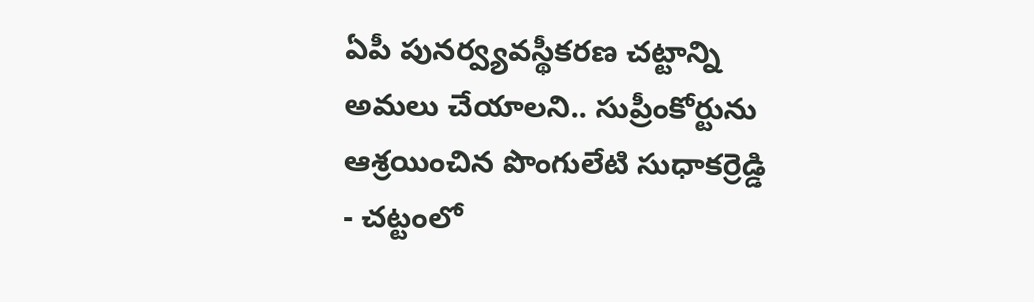ఏపీ పునర్వ్యవస్థీకరణ చట్టాన్ని అమలు చేయాలని.. సుప్రీంకోర్టును ఆశ్రయించిన పొంగులేటి సుధాకర్రెడ్డి
- చట్టంలో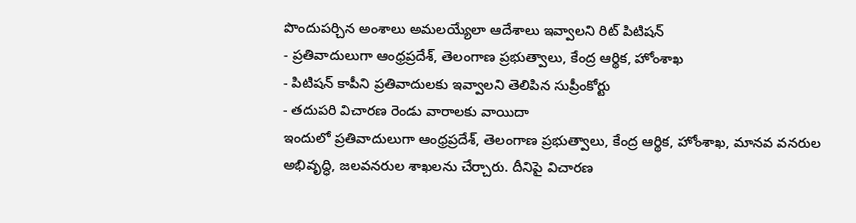పొందుపర్చిన అంశాలు అమలయ్యేలా ఆదేశాలు ఇవ్వాలని రిట్ పిటిషన్
- ప్రతివాదులుగా ఆంధ్రప్రదేశ్, తెలంగాణ ప్రభుత్వాలు, కేంద్ర ఆర్థిక, హోంశాఖ
- పిటిషన్ కాపీని ప్రతివాదులకు ఇవ్వాలని తెలిపిన సుప్రీంకోర్టు
- తదుపరి విచారణ రెండు వారాలకు వాయిదా
ఇందులో ప్రతివాదులుగా ఆంధ్రప్రదేశ్, తెలంగాణ ప్రభుత్వాలు, కేంద్ర ఆర్థిక, హోంశాఖ, మానవ వనరుల అభివృద్ధి, జలవనరుల శాఖలను చేర్చారు. దీనిపై విచారణ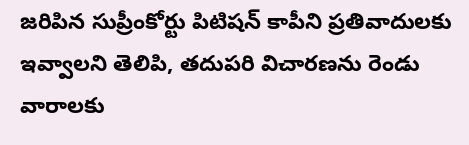జరిపిన సుప్రీంకోర్టు పిటిషన్ కాపీని ప్రతివాదులకు ఇవ్వాలని తెలిపి, తదుపరి విచారణను రెండు వారాలకు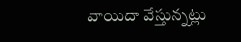వాయిదా వేస్తున్నట్లు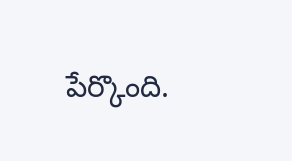పేర్కొంది.